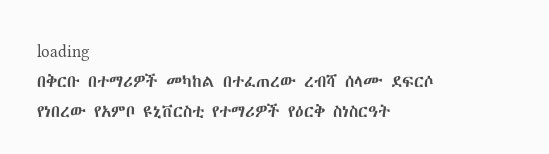loading
በቅርቡ በተማሪዎች መካከል በተፈጠረው ረብሻ ሰላሙ ደፍርሶ የነበረው የአምቦ ዩኒቨርስቲ የተማሪዎች የዕርቅ ስነስርዓት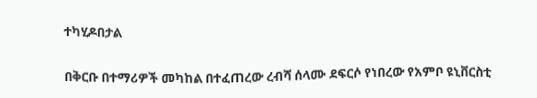ተካሂዶበታል

በቅርቡ በተማሪዎች መካከል በተፈጠረው ረብሻ ሰላሙ ደፍርሶ የነበረው የአምቦ ዩኒቨርስቲ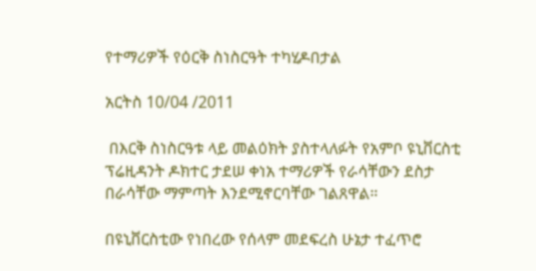የተማሪዎች የዕርቅ ስነስርዓት ተካሂዶበታል

አርትስ 10/04 /2011

 በእርቅ ስነስርዓቱ ላይ መልዕክት ያስተላለፉት የአምቦ ዩኒቨርስቲ ፕሬዚዳንት ዶክተር ታደሠ ቀነአ ተማሪዎች የራሳቸውን ደስታ በራሳቸው ማምጣት እንደሚኖርባቸው ገልጸዋል።

በዩኒቨርስቲው የነበረው የሰላም መደፍረስ ሁኔታ ተፈጥሮ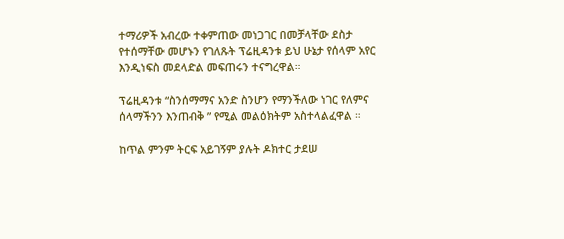ተማሪዎች አብረው ተቀምጠው መነጋገር በመቻላቸው ደስታ የተሰማቸው መሆኑን የገለጹት ፕሬዚዳንቱ ይህ ሁኔታ የሰላም አየር እንዲነፍስ መደላድል መፍጠሩን ተናግረዋል።

ፕሬዚዳንቱ “ስንሰማማና አንድ ስንሆን የማንችለው ነገር የለምና ሰላማችንን እንጠብቅ ” የሚል መልዕክትም አስተላልፈዋል ።

ከጥል ምንም ትርፍ አይገኝም ያሉት ዶክተር ታደሠ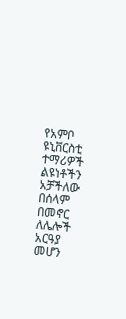የአምቦ ዩኒቨርስቲ ተማሪዎች ልዩነቶችን አቻችለው በሰላም በመኖር ለሌሎች አርዓያ መሆን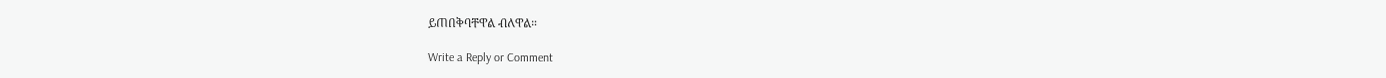ይጠበቅባቸዋል ብለዋል።

Write a Reply or Comment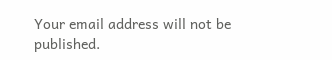Your email address will not be published.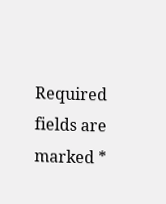Required fields are marked *